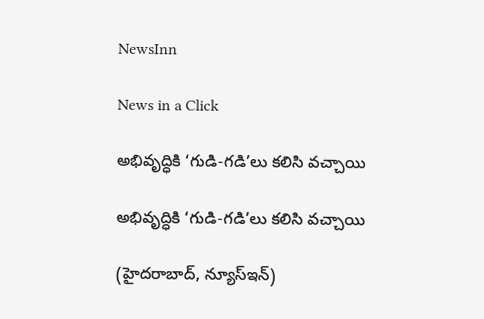NewsInn

News in a Click

అభివృద్ధికి ‘గుడి-గ‌డి’లు క‌లిసి వ‌చ్చాయి

అభివృద్ధికి ‘గుడి-గ‌డి’లు క‌లిసి వ‌చ్చాయి

(హైద‌రాబాద్, న్యూస్ఇన్‌)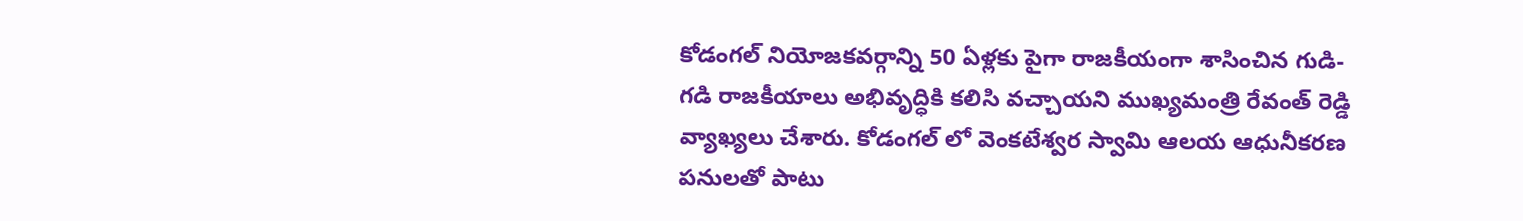కోడంగ‌ల్ నియోజ‌క‌వ‌ర్గాన్ని 50 ఏళ్ల‌కు పైగా రాజ‌కీయంగా శాసించిన గుడి-గ‌డి రాజ‌కీయాలు అభివృద్ధికి క‌లిసి వ‌చ్చాయ‌ని ముఖ్య‌మంత్రి రేవంత్ రెడ్డి వ్యాఖ్య‌లు చేశారు. కోడంగ‌ల్ లో వెంక‌టేశ్వ‌ర స్వామి ఆల‌య ఆధునీక‌ర‌ణ ప‌నుల‌తో పాటు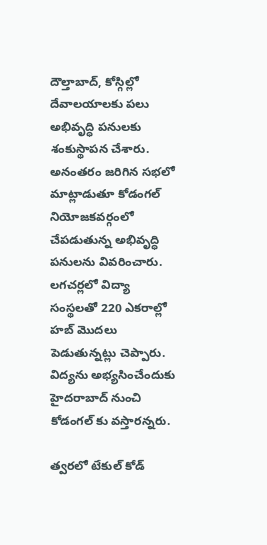దౌల్తాబాద్, కోస్గిల్లో దేవాల‌యాల‌కు ప‌లు అభివృద్ధి ప‌నుల‌కు శంకుస్థాప‌న చేశారు. అనంత‌రం జ‌రిగిన స‌భ‌లో మాట్లాడుతూ కోడంగ‌ల్ నియోజ‌క‌వ‌ర్గంలో చేప‌డుతున్న అభివృద్ధి ప‌నుల‌ను వివ‌రించారు. ల‌గ‌చ‌ర్ల‌లో విద్యా సంస్థ‌ల‌తో 220 ఎక‌రాల్లో హ‌బ్ మొద‌లు పెడుతున్న‌ట్లు చెప్పారు. విద్యను అభ్య‌సించేందుకు హైద‌రాబాద్ నుంచి కోడంగ‌ల్ కు వ‌స్తార‌న్న‌రు.

త్వ‌ర‌లో టేకుల్ కోడ్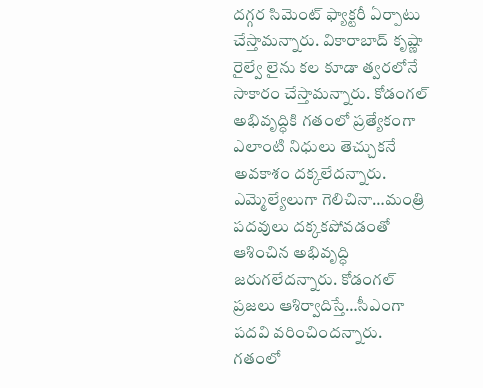ద‌గ్గ‌ర సిమెంట్ ఫ్యాక్ట‌రీ ఏర్పాటు చేస్తామ‌న్నారు. వికారాబాద్ కృష్ణా రైల్వే లైను క‌ల కూడా త్వ‌ర‌లోనే సాకారం చేస్తామ‌న్నారు. కోడంగ‌ల్ అభివృద్ధికి గ‌తంలో ప్ర‌త్యేకంగా ఎలాంటి నిధులు తెచ్చుక‌నే అవ‌కాశం ద‌క్క‌లేద‌న్నారు. ఎమ్మెల్యేలుగా గెలిచినా…మంత్రి ప‌ద‌వులు ద‌క్క‌క‌పోవ‌డంతో ఆశించిన అభివృద్ధి జ‌రుగ‌లేద‌న్నారు. కోడంగ‌ల్ ప్ర‌జ‌లు ఆశిర్వాదిస్తే…సీఎంగా ప‌ద‌వి వ‌రించింద‌న్నారు. గ‌తంలో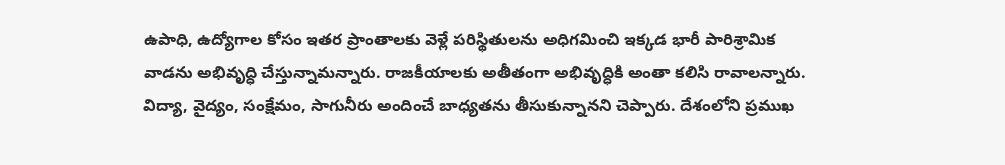ఉపాధి, ఉద్యోగాల కోసం ఇత‌ర ప్రాంతాల‌కు వెళ్లే ప‌రిస్థితుల‌ను అధిగ‌మించి ఇక్క‌డ భారీ పారిశ్రామిక వాడ‌ను అభివృద్ధి చేస్తున్నామ‌న్నారు. రాజ‌కీయాల‌కు అతీతంగా అభివృద్ధికి అంతా క‌లిసి రావాల‌న్నారు. విద్యా, వైద్యం, సంక్షేమం, సాగునీరు అందించే బాధ్య‌త‌ను తీసుకున్నానని చెప్పారు. దేశంలోని ప్ర‌ముఖ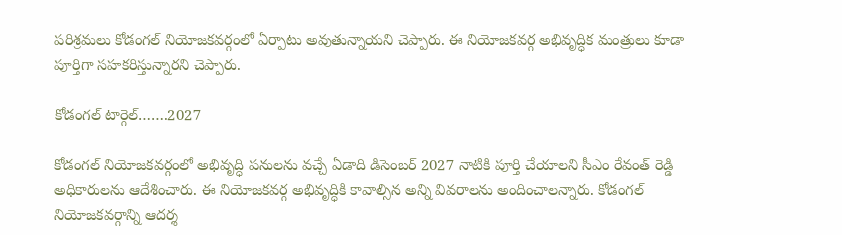ప‌రిశ్ర‌మ‌లు కోడంగ‌ల్ నియోజ‌క‌వ‌ర్గంలో ఏర్పాటు అవుతున్నాయ‌ని చెప్పారు. ఈ నియోజ‌క‌వ‌ర్గ అభివృద్ధిక మంత్రులు కూడా పూర్తిగా స‌హ‌క‌రిస్తున్నార‌ని చెప్పారు.

కోడంగ‌ల్ టార్గెల్…….2027

కోడంగ‌ల్ నియోజ‌క‌వ‌ర్గంలో అభివృద్ధి ప‌నులను వ‌చ్చే ఏడాది డిసెంబ‌ర్ 2027 నాటికి పూర్తి చేయాల‌ని సీఎం రేవంత్ రెడ్డి అధికారుల‌ను ఆదేశించారు. ఈ నియోజ‌క‌వ‌ర్గ అభివృద్ధికి కావాల్సిన అన్ని వివ‌రాల‌ను అందించాల‌న్నారు. కోడంగల్ నియోజ‌క‌వ‌ర్గాన్ని ఆద‌ర్శ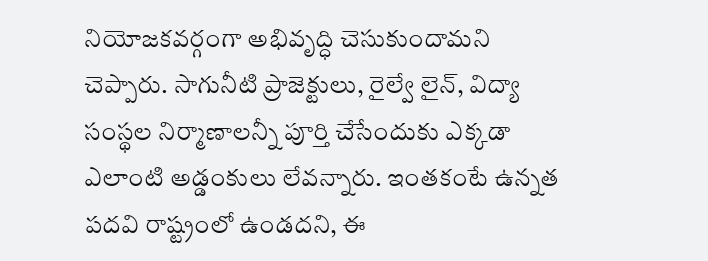నియోజ‌క‌వ‌ర్గంగా అభివృద్ధి చెసుకుందామ‌ని చెప్పారు. సాగునీటి ప్రాజెక్టులు, రైల్వే లైన్, విద్యా సంస్థ‌ల నిర్మాణాల‌న్నీ పూర్తి చేసేందుకు ఎక్క‌డా ఎలాంటి అడ్డంకులు లేవ‌న్నారు. ఇంత‌కంటే ఉన్న‌త ప‌ద‌వి రాష్ట్రంలో ఉండ‌ద‌ని, ఈ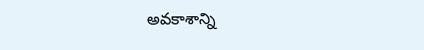అవ‌కాశాన్ని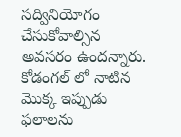స‌ద్వినియోగం చేసుకోవాల్సిన అవ‌స‌రం ఉంద‌న్నారు. కోడంగ‌ల్ లో నాటిన మొక్క ఇప్పుడు ఫ‌లాలను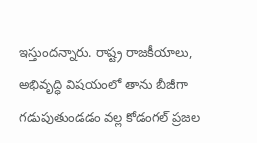ఇస్తుంద‌న్నారు. రాష్ట్ర రాజ‌కీయాలు, అభివృద్ధి విష‌యంలో తాను బీజీగా గ‌డుపుతుండ‌డం వ‌ల్ల కోడంగ‌ల్ ప్ర‌జ‌ల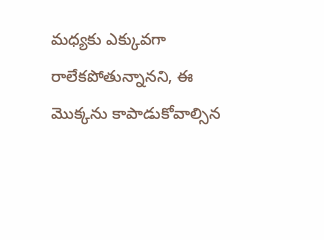మ‌ధ్య‌కు ఎక్కువ‌గా రాలేక‌పోతున్నాన‌ని, ఈ మొక్క‌ను కాపాడుకోవాల్సిన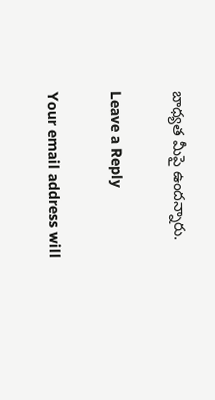బాధ్య‌త మీపై ఉంద‌న్నారు.

Leave a Reply

Your email address will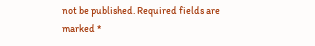not be published. Required fields are marked *